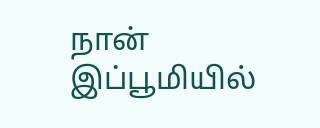நான்
இப்பூமியில்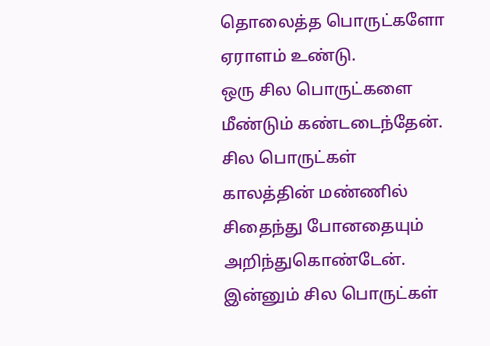தொலைத்த பொருட்களோ
ஏராளம் உண்டு.
ஒரு சில பொருட்களை
மீண்டும் கண்டடைந்தேன்.
சில பொருட்கள்
காலத்தின் மண்ணில்
சிதைந்து போனதையும்
அறிந்துகொண்டேன்.
இன்னும் சில பொருட்கள்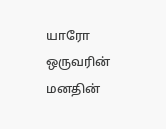யாரோ ஒருவரின்
மனதின்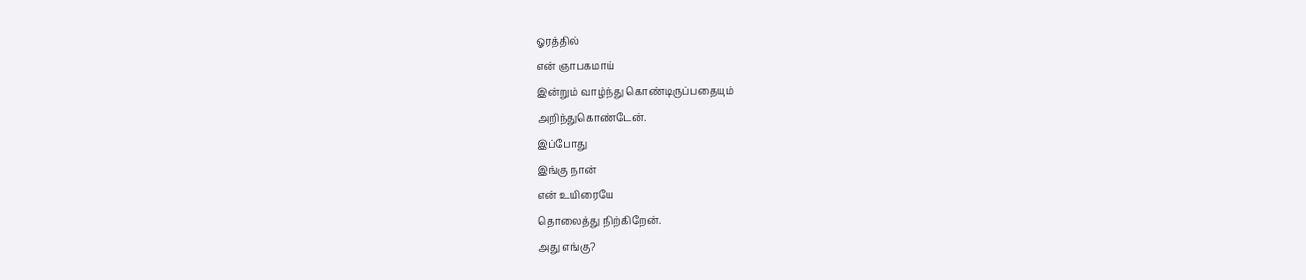ஓரத்தில்
என் ஞாபகமாய்
இன்றும் வாழ்ந்து கொண்டிருப்பதையும்
அறிந்துகொண்டேன்.
இப்போது
இங்கு நான்
என் உயிரையே
தொலைத்து நிற்கிறேன்.
அது எங்கு?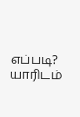எப்படி?
யாரிடம்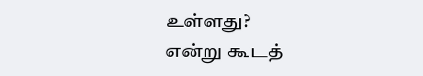உள்ளது?
என்று கூடத்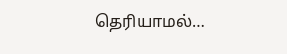தெரியாமல்…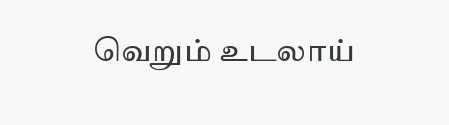வெறும் உடலாய்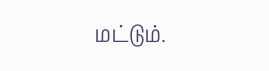மட்டும்.